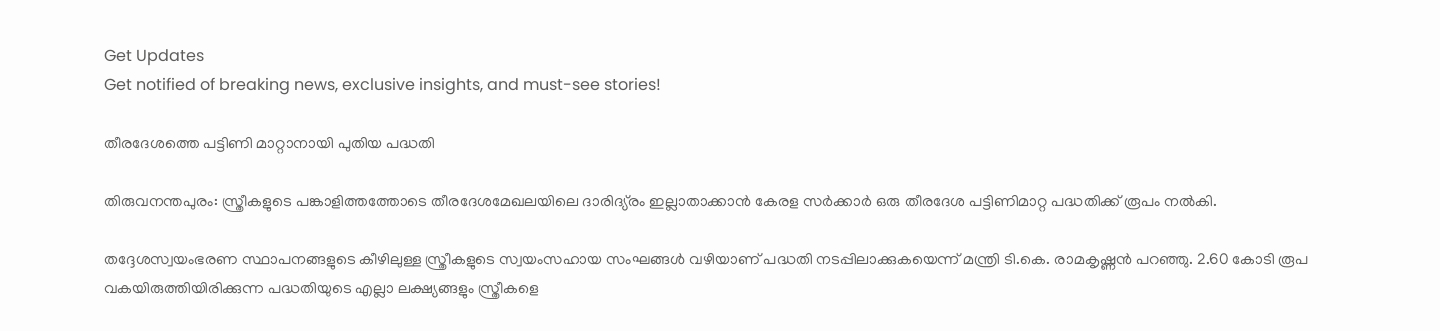Get Updates
Get notified of breaking news, exclusive insights, and must-see stories!

തീരദേശത്തെ പട്ടിണി മാറ്റാനായി പുതിയ പദ്ധതി

തിരുവനന്തപുരം: സ്ത്രീകളുടെ പങ്കാളിത്തത്തോടെ തീരദേശമേഖലയിലെ ദാരിദ്യ്രം ഇല്ലാതാക്കാന്‍ കേരള സര്‍ക്കാര്‍ ഒരു തീരദേശ പട്ടിണിമാറ്റ പദ്ധതിക്ക് രൂപം നല്‍കി.

തദ്ദേശസ്വയംഭരണ സ്ഥാപനങ്ങളുടെ കീഴിലുള്ള സ്ത്രീകളുടെ സ്വയംസഹായ സംഘങ്ങള്‍ വഴിയാണ് പദ്ധതി നടപ്പിലാക്കുകയെന്ന് മന്ത്രി ടി.കെ. രാമകൃഷ്ണന്‍ പറഞ്ഞു. 2.60 കോടി രൂപ വകയിരുത്തിയിരിക്കുന്ന പദ്ധതിയുടെ എല്ലാ ലക്ഷ്യങ്ങളും സ്ത്രീകളെ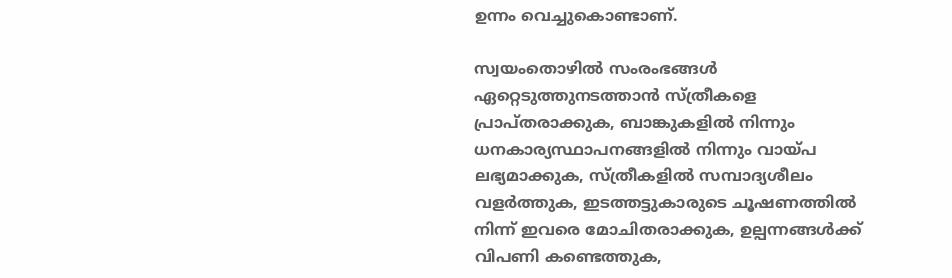ഉന്നം വെച്ചുകൊണ്ടാണ്.

സ്വയംതൊഴില്‍ സംരംഭങ്ങള്‍ ഏറ്റെടുത്തുനടത്താന്‍ സ്ത്രീകളെ പ്രാപ്തരാക്കുക, ബാങ്കുകളില്‍ നിന്നും ധനകാര്യസ്ഥാപനങ്ങളില്‍ നിന്നും വായ്പ ലഭ്യമാക്കുക, സ്ത്രീകളില്‍ സമ്പാദ്യശീലം വളര്‍ത്തുക, ഇടത്തട്ടുകാരുടെ ചൂഷണത്തില്‍ നിന്ന് ഇവരെ മോചിതരാക്കുക, ഉല്പന്നങ്ങള്‍ക്ക് വിപണി കണ്ടെത്തുക,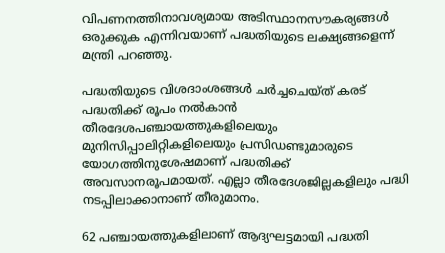വിപണനത്തിനാവശ്യമായ അടിസ്ഥാനസൗകര്യങ്ങള്‍ ഒരുക്കുക എന്നിവയാണ് പദ്ധതിയുടെ ലക്ഷ്യങ്ങളെന്ന് മന്ത്രി പറഞ്ഞു.

പദ്ധതിയുടെ വിശദാംശങ്ങള്‍ ചര്‍ച്ചചെയ്ത് കരട് പദ്ധതിക്ക് രൂപം നല്‍കാന്‍ തീരദേശപഞ്ചായത്തുകളിലെയും മുനിസിപ്പാലിറ്റികളിലെയും പ്രസിഡണ്ടുമാരുടെ യോഗത്തിനുശേഷമാണ് പദ്ധതിക്ക് അവസാനരൂപമായത്. എല്ലാ തീരദേശജില്ലകളിലും പദ്ധി നടപ്പിലാക്കാനാണ് തീരുമാനം.

62 പഞ്ചായത്തുകളിലാണ് ആദ്യഘട്ടമായി പദ്ധതി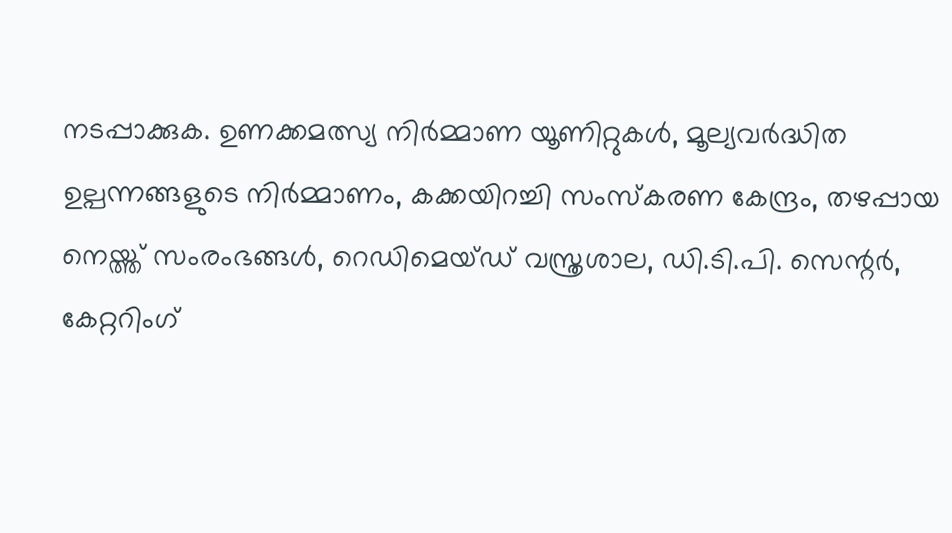നടപ്പാക്കുക. ഉണക്കമത്സ്യ നിര്‍മ്മാണ യൂണിറ്റുകള്‍, മൂല്യവര്‍ദ്ധിത ഉല്പന്നങ്ങളുടെ നിര്‍മ്മാണം, കക്കയിറച്ചി സംസ്കരണ കേന്ദ്രം, തഴപ്പായ നെയ്ത്ത് സംരംഭങ്ങള്‍, റെഡിമെയ്ഡ് വസ്ത്രശാല, ഡി.ടി.പി. സെന്റര്‍, കേറ്ററിംഗ്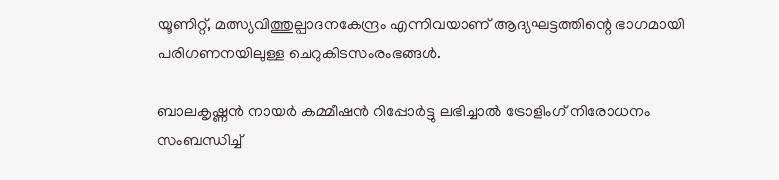യൂണിറ്റ്, മത്സ്യവിത്തുല്പാദനകേന്ദ്രം എന്നിവയാണ് ആദ്യഘട്ടത്തിന്റെ ഭാഗമായി പരിഗണനയിലുള്ള ചെറുകിടസംരംഭങ്ങള്‍.

ബാലകൃഷ്ണന്‍ നായര്‍ കമ്മീഷന്‍ റിപ്പോര്‍ട്ടു ലഭിച്ചാല്‍ ട്രോളിംഗ് നിരോധനം സംബന്ധിച്ച്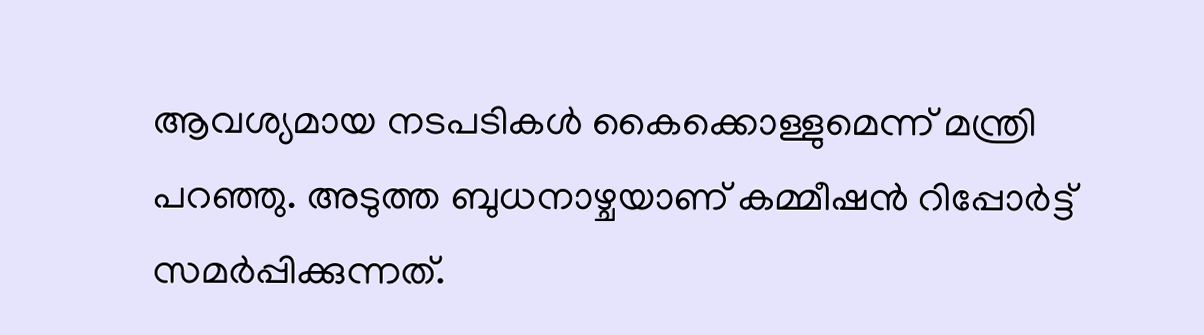ആവശ്യമായ നടപടികള്‍ കൈക്കൊള്ളുമെന്ന് മന്ത്രി പറഞ്ഞു. അടുത്ത ബുധനാഴ്ചയാണ് കമ്മീഷന്‍ റിപ്പോര്‍ട്ട് സമര്‍പ്പിക്കുന്നത്.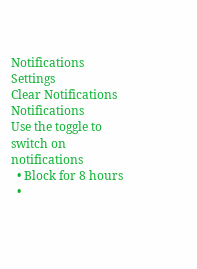Notifications
Settings
Clear Notifications
Notifications
Use the toggle to switch on notifications
  • Block for 8 hours
  •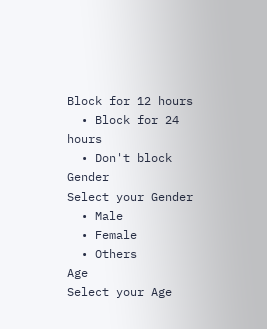Block for 12 hours
  • Block for 24 hours
  • Don't block
Gender
Select your Gender
  • Male
  • Female
  • Others
Age
Select your Age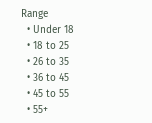Range
  • Under 18
  • 18 to 25
  • 26 to 35
  • 36 to 45
  • 45 to 55
  • 55+